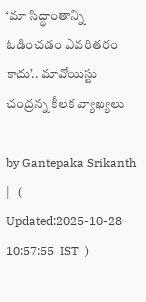‘మా సిద్ధాంతాన్ని ఓడించడం ఎవరితరం కాదు’.. మావోయిస్టు చంద్రన్న కీలక వ్యాఖ్యలు

by Gantepaka Srikanth |   (  Updated:2025-10-28 10:57:55  IST  )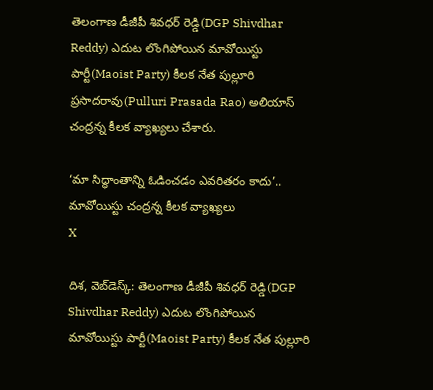తెలంగాణ డీజీపీ శివధర్ రెడ్డి(DGP Shivdhar Reddy) ఎదుట లొంగిపోయిన మావోయిస్టు పార్టీ(Maoist Party) కీలక నేత పుల్లూరి ప్రసాదరావు(Pulluri Prasada Rao) అలియాస్ చంద్రన్న కీలక వ్యాఖ్యలు చేశారు.

‘మా సిద్ధాంతాన్ని ఓడించడం ఎవరితరం కాదు’.. మావోయిస్టు చంద్రన్న కీలక వ్యాఖ్యలు
X

దిశ, వెబ్‌డెస్క్: తెలంగాణ డీజీపీ శివధర్ రెడ్డి(DGP Shivdhar Reddy) ఎదుట లొంగిపోయిన మావోయిస్టు పార్టీ(Maoist Party) కీలక నేత పుల్లూరి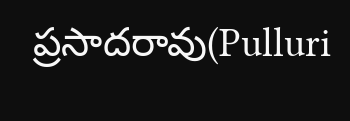ప్రసాదరావు(Pulluri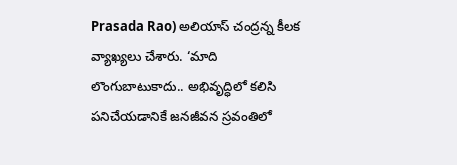Prasada Rao) అలియాస్ చంద్రన్న కీలక వ్యాఖ్యలు చేశారు. ‘మాది లొంగుబాటుకాదు.. అభివృద్ధిలో కలిసి పనిచేయడానికే జనజీవన స్రవంతిలో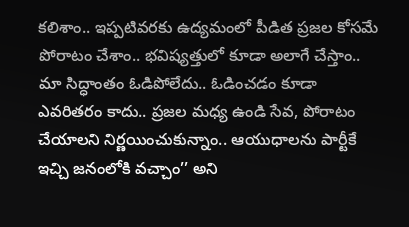కలిశాం.. ఇప్పటివరకు ఉద్యమంలో పీడిత ప్రజల కోసమే పోరాటం చేశాం.. భవిష్యత్తులో కూడా అలాగే చేస్తాం.. మా సిద్ధాంతం ఓడిపోలేదు.. ఓడించడం కూడా ఎవరితరం కాదు.. ప్రజల మధ్య ఉండి సేవ, పోరాటం చేయాలని నిర్ణయించుకున్నాం.. ఆయుధాలను పార్టీకే ఇచ్చి జనంలోకి వచ్చాం’’ అని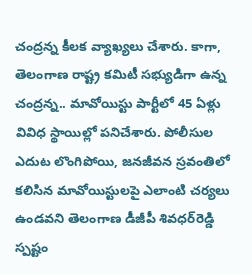చంద్రన్న కీలక వ్యాఖ్యలు చేశారు. కాగా, తెలంగాణ రాష్ట్ర కమిటీ సభ్యుడిగా ఉన్న చంద్రన్న.. మావోయిస్టు పార్టీలో 45 ఏళ్లు వివిధ స్థాయిల్లో పనిచేశారు. పోలీసుల ఎదుట లొంగిపోయి, జనజీవన స్రవంతిలో కలిసిన మావోయిస్టులపై ఎలాంటి చర్యలు ఉండవని తెలంగాణ డీజీపీ శివధర్‌రెడ్డి స్పష్టం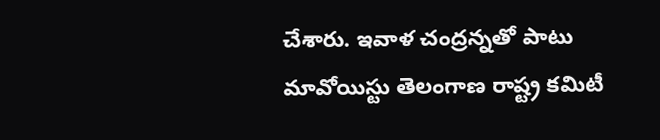చేశారు. ఇవాళ చంద్రన్నతో పాటు మావోయిస్టు తెలంగాణ రాష్ట్ర కమిటీ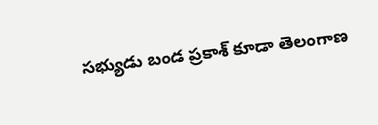సభ్యుడు బండ ప్రకాశ్‌ కూడా తెలంగాణ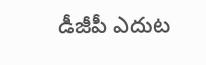డీజీపీ ఎదుట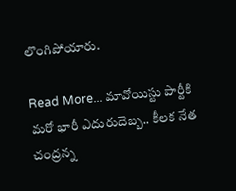లొంగిపోయారు.

Read More... మావోయిస్టు పార్టీకి మరో భారీ ఎదురుదెబ్బ.. కీలక నేత చంద్రన్న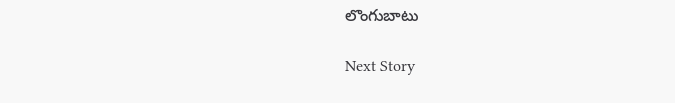లొంగుబాటు

Next Story